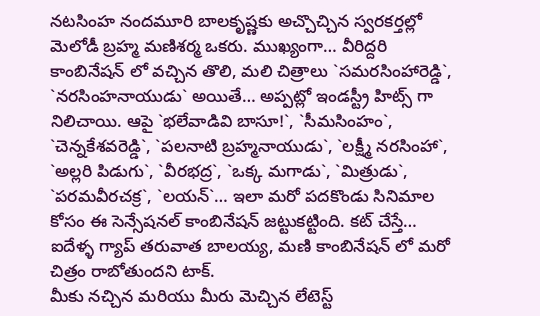నటసింహ నందమూరి బాలకృష్ణకు అచ్చొచ్చిన స్వరకర్తల్లో మెలోడీ బ్రహ్మ మణిశర్మ ఒకరు. ముఖ్యంగా… వీరిద్దరి కాంబినేషన్ లో వచ్చిన తొలి, మలి చిత్రాలు `సమరసింహారెడ్డి`, `నరసింహనాయుడు` అయితే… అప్పట్లో ఇండస్ట్రీ హిట్స్ గా నిలిచాయి. ఆపై `భలేవాడివి బాసూ!`, `సీమసింహం`, `చెన్నకేశవరెడ్డి`, `పలనాటి బ్రహ్మనాయుడు`, `లక్ష్మీ నరసింహా`, `అల్లరి పిడుగు`, `వీరభద్ర`, `ఒక్క మగాడు`, `మిత్రుడు`, `పరమవీరచక్ర`, `లయన్`… ఇలా మరో పదకొండు సినిమాల కోసం ఈ సెన్సేషనల్ కాంబినేషన్ జట్టుకట్టింది. కట్ చేస్తే… ఐదేళ్ళ గ్యాప్ తరువాత బాలయ్య, మణి కాంబినేషన్ లో మరో చిత్రం రాబోతుందని టాక్.
మీకు నచ్చిన మరియు మీరు మెచ్చిన లేటెస్ట్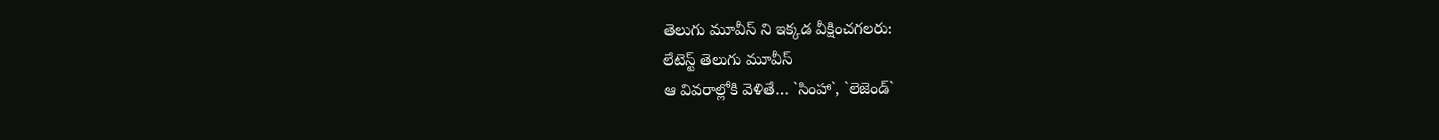తెలుగు మూవీస్ ని ఇక్కడ వీక్షించగలరు:
లేటెస్ట్ తెలుగు మూవీస్
ఆ వివరాల్లోకి వెళితే… `సింహా`, `లెజెండ్`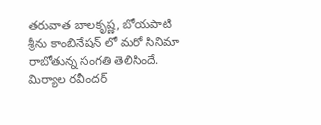తరువాత బాలకృష్ణ, బోయపాటి శ్రీను కాంబినేషన్ లో మరో సినిమా రాబోతున్న సంగతి తెలిసిందే. మిర్యాల రవీందర్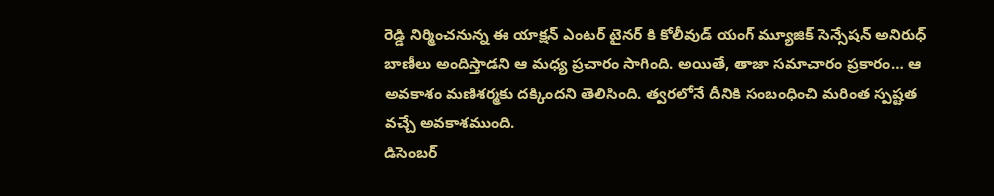రెడ్డి నిర్మించనున్న ఈ యాక్షన్ ఎంటర్ టైనర్ కి కోలీవుడ్ యంగ్ మ్యూజిక్ సెన్సేషన్ అనిరుధ్ బాణీలు అందిస్తాడని ఆ మధ్య ప్రచారం సాగింది. అయితే, తాజా సమాచారం ప్రకారం… ఆ అవకాశం మణిశర్మకు దక్కిందని తెలిసింది. త్వరలోనే దీనికి సంబంధించి మరింత స్పష్టత వచ్చే అవకాశముంది.
డిసెంబర్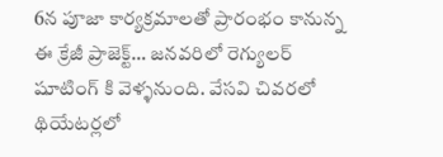6న పూజా కార్యక్రమాలతో ప్రారంభం కానున్న ఈ క్రేజీ ప్రాజెక్ట్… జనవరిలో రెగ్యులర్ షూటింగ్ కి వెళ్ళనుంది. వేసవి చివరలో థియేటర్లలో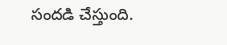సందడి చేస్తుంది.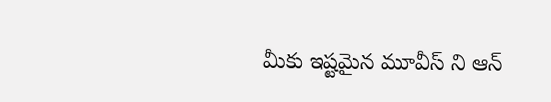మీకు ఇష్టమైన మూవీస్ ని ఆన్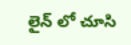లైన్ లో చూసి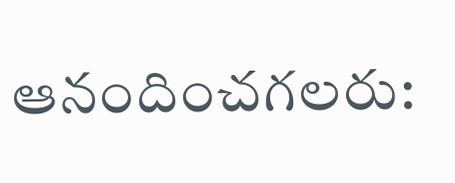ఆనందించగలరు: